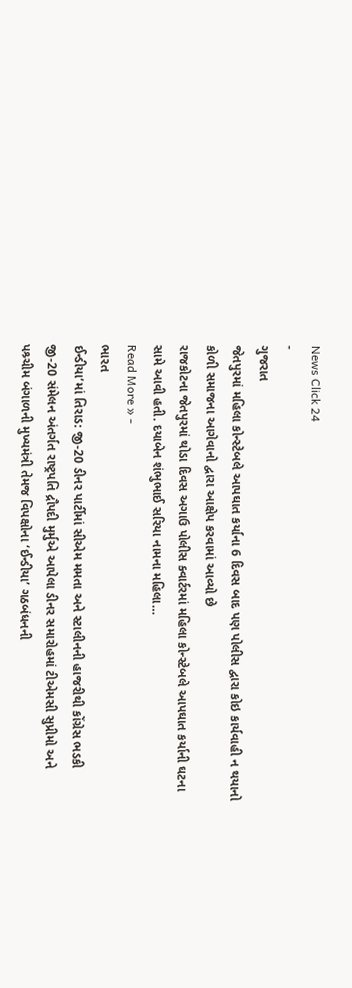News Click 24
-
ગુજરાત
જેતપુરમાં મહિલા કોન્સ્ટેબલે આપઘાત કર્યાના 6 દિવસ બાદ પણ પોલીસ દ્વારા કોઇ કાર્યવાહી ન થયાનો કોળી સમાજના આગેવાનો દ્વારા આક્ષેપ કરવામાં આવ્યો છે
રાજકોટના જેતપુરમાં થોડા દિવસ અગાઉ પોલીસ ક્વાર્ટરમાં મહિલા કોન્સ્ટેબલે આપઘાત કર્યાની ઘટના સામે આવી હતી. દયાબેન શંભુભાઈ સરિયા નામના મહિલા…
Read More » -
ભારત
ઈન્ડીયા’માં તિરાડ: જી-20 ડીનર પાર્ટીમાં સીએમ મમતા અને સ્ટાલીનની હાજરીથી કોંગ્રેસ ભડકી
જી-20 સંમેલન અંતર્ગત રાષ્ટ્રપતિ દ્રૌપદી મુર્મુએ આપેલા ડીનર સમારોહમાં ટીએમસી સુપ્રીમો અને પશ્ર્ચીમ બંગાળની મુખ્યમંત્રી તેમજ વિપક્ષોના ‘ઈન્ડીયા’ ગઠબંધનની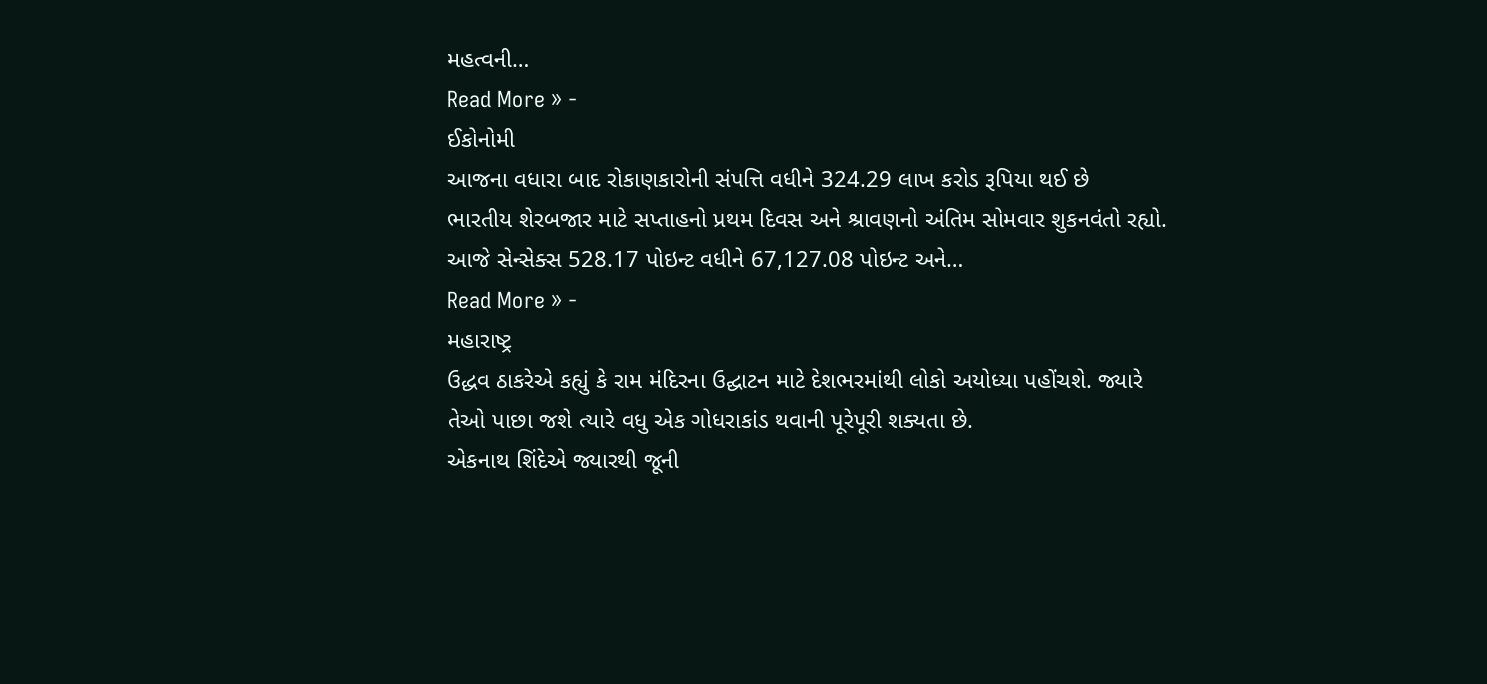મહત્વની…
Read More » -
ઈકોનોમી
આજના વધારા બાદ રોકાણકારોની સંપત્તિ વધીને 324.29 લાખ કરોડ રૂપિયા થઈ છે
ભારતીય શેરબજાર માટે સપ્તાહનો પ્રથમ દિવસ અને શ્રાવણનો અંતિમ સોમવાર શુકનવંતો રહ્યો. આજે સેન્સેક્સ 528.17 પોઇન્ટ વધીને 67,127.08 પોઇન્ટ અને…
Read More » -
મહારાષ્ટ્ર
ઉદ્ધવ ઠાકરેએ કહ્યું કે રામ મંદિરના ઉદ્ઘાટન માટે દેશભરમાંથી લોકો અયોધ્યા પહોંચશે. જ્યારે તેઓ પાછા જશે ત્યારે વધુ એક ગોધરાકાંડ થવાની પૂરેપૂરી શક્યતા છે.
એકનાથ શિંદેએ જ્યારથી જૂની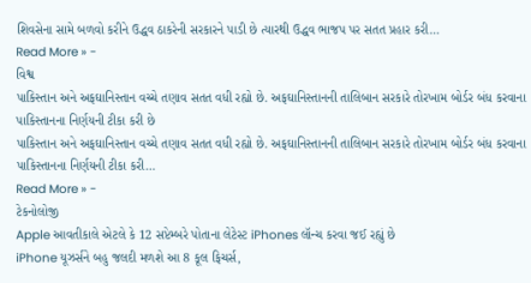શિવસેના સામે બળવો કરીને ઉદ્ધવ ઠાકરેની સરકારને પાડી છે ત્યારથી ઉદ્ધવ ભાજપ પર સતત પ્રહાર કરી…
Read More » -
વિશ્વ
પાકિસ્તાન અને અફઘાનિસ્તાન વચ્ચે તણાવ સતત વધી રહ્યો છે. અફઘાનિસ્તાનની તાલિબાન સરકારે તોરખામ બોર્ડર બંધ કરવાના પાકિસ્તાનના નિર્ણયની ટીકા કરી છે
પાકિસ્તાન અને અફઘાનિસ્તાન વચ્ચે તણાવ સતત વધી રહ્યો છે. અફઘાનિસ્તાનની તાલિબાન સરકારે તોરખામ બોર્ડર બંધ કરવાના પાકિસ્તાનના નિર્ણયની ટીકા કરી…
Read More » -
ટેકનોલોજી
Apple આવતીકાલે એટલે કે 12 સપ્ટેમ્બરે પોતાના લેટેસ્ટ iPhones લૉન્ચ કરવા જઈ રહ્યું છે
iPhone યૂઝર્સને બહુ જલદી મળશે આ 8 કૂલ ફિચર્સ,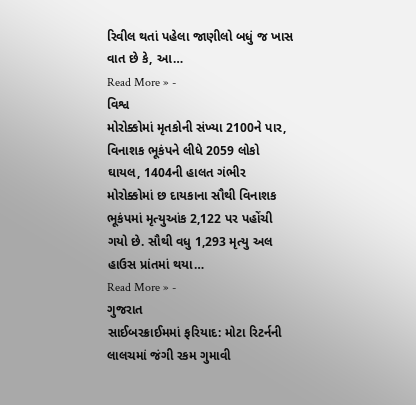રિવીલ થતાં પહેલા જાણીલો બધું જ ખાસ વાત છે કે, આ…
Read More » -
વિશ્વ
મોરોક્કોમાં મૃતકોની સંખ્યા 2100ને પાર, વિનાશક ભૂકંપને લીધે 2059 લોકો ઘાયલ, 1404ની હાલત ગંભીર
મોરોક્કોમાં છ દાયકાના સૌથી વિનાશક ભૂકંપમાં મૃત્યુઆંક 2,122 પર પહોંચી ગયો છે. સૌથી વધુ 1,293 મૃત્યુ અલ હાઉસ પ્રાંતમાં થયા…
Read More » -
ગુજરાત
સાઈબરક્રાઈમમાં ફરિયાદ: મોટા રિટર્નની લાલચમાં જંગી રકમ ગુમાવી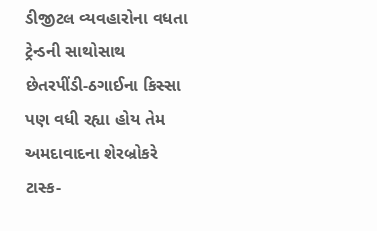ડીજીટલ વ્યવહારોના વધતા ટ્રેન્ડની સાથોસાથ છેતરપીંડી-ઠગાઈના કિસ્સા પણ વધી રહ્યા હોય તેમ અમદાવાદના શેરબ્રોકરે ટાસ્ક-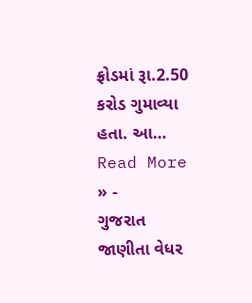ફ્રોડમાં રૂા.2.50 કરોડ ગુમાવ્યા હતા. આ…
Read More » -
ગુજરાત
જાણીતા વેધર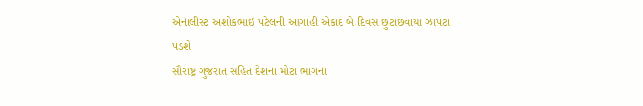એનાલીસ્ટ અશોકભાઇ પટેલની આગાહી એકાદ બે દિવસ છુટાછવાયા ઝાપટા પડશે
સૌરાષ્ટ્ર ગુજરાત સહિત દેશના મોટા ભાગના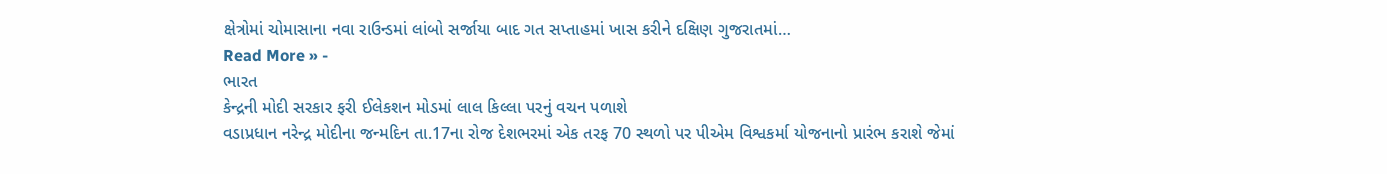ક્ષેત્રોમાં ચોમાસાના નવા રાઉન્ડમાં લાંબો સર્જાયા બાદ ગત સપ્તાહમાં ખાસ કરીને દક્ષિણ ગુજરાતમાં…
Read More » -
ભારત
કેન્દ્રની મોદી સરકાર ફરી ઈલેકશન મોડમાં લાલ કિલ્લા પરનું વચન પળાશે
વડાપ્રધાન નરેન્દ્ર મોદીના જન્મદિન તા.17ના રોજ દેશભરમાં એક તરફ 70 સ્થળો પર પીએમ વિશ્વકર્મા યોજનાનો પ્રારંભ કરાશે જેમાં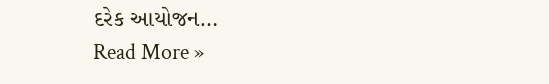દરેક આયોજન…
Read More »